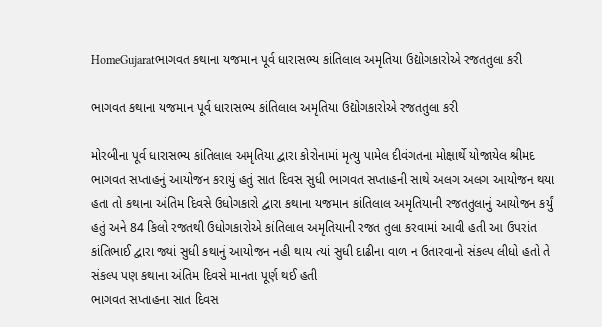HomeGujaratભાગવત કથાના યજમાન પૂર્વ ધારાસભ્ય કાંતિલાલ અમૃતિયા ઉદ્યોગકારોએ રજતતુલા કરી

ભાગવત કથાના યજમાન પૂર્વ ધારાસભ્ય કાંતિલાલ અમૃતિયા ઉદ્યોગકારોએ રજતતુલા કરી

મોરબીના પૂર્વ ધારાસભ્ય કાંતિલાલ અમૃતિયા દ્વારા કોરોનામાં મૃત્યુ પામેલ દીવંગતના મોક્ષાર્થે યોજાયેલ શ્રીમદ ભાગવત સપ્તાહનું આયોજન કરાયું હતું સાત દિવસ સુધી ભાગવત સપ્તાહની સાથે અલગ અલગ આયોજન થયા હતા તો કથાના અંતિમ દિવસે ઉધોગકારો દ્વારા કથાના યજમાન કાંતિલાલ અમૃતિયાની રજતતુલાનું આયોજન કર્યું હતું અને 84 કિલો રજતથી ઉધોગકારોએ કાંતિલાલ અમૃતિયાની રજત તુલા કરવામાં આવી હતી આ ઉપરાંત કાંતિભાઈ દ્વારા જ્યાં સુધી કથાનું આયોજન નહી થાય ત્યાં સુધી દાઢીના વાળ ન ઉતારવાનો સંકલ્પ લીધો હતો તે સંકલ્પ પણ કથાના અંતિમ દિવસે માનતા પૂર્ણ થઈ હતી
ભાગવત સપ્તાહના સાત દિવસ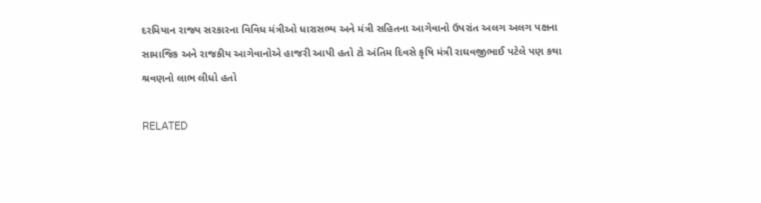દરમિયાન રાજ્ય સરકારના વિવિધ મંત્રીઓ ધારાસભ્ય અને મંત્રી સહિતના આગેવાનો ઉપરાંત અલગ અલગ પક્ષના સામાજિક અને રાજકીય આગેવાનોએ હાજરી આપી હતો ટો અંતિમ દિવસે કૃષિ મંત્રી રાઘવજીભાઈ પટેલે પણ કથા શ્રવણનો લાભ લીધો હતો

RELATED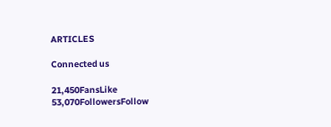ARTICLES

Connected us

21,450FansLike
53,070FollowersFollow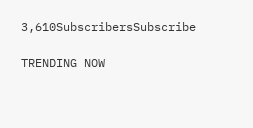3,610SubscribersSubscribe

TRENDING NOW